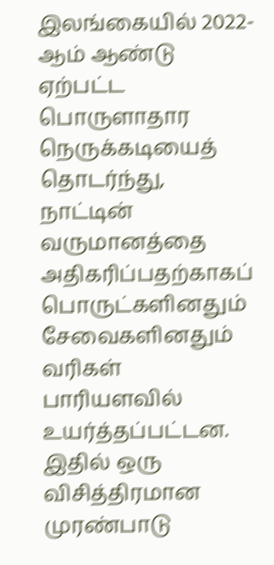இலங்கையில் 2022-ஆம் ஆண்டு ஏற்பட்ட பொருளாதார நெருக்கடியைத் தொடர்ந்து, நாட்டின் வருமானத்தை அதிகரிப்பதற்காகப் பொருட்களினதும் சேவைகளினதும் வரிகள் பாரியளவில் உயர்த்தப்பட்டன. இதில் ஒரு விசித்திரமான முரண்பாடு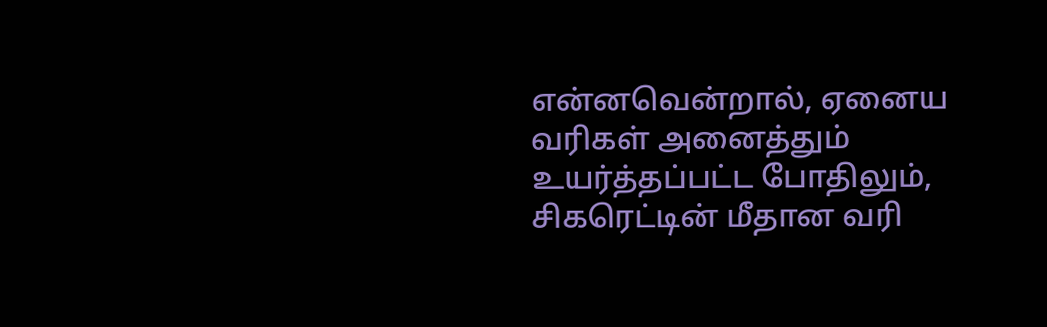என்னவென்றால், ஏனைய வரிகள் அனைத்தும் உயர்த்தப்பட்ட போதிலும், சிகரெட்டின் மீதான வரி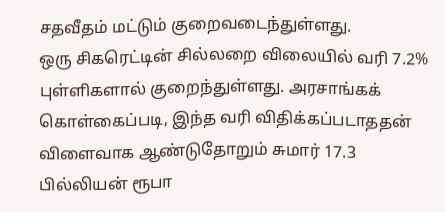சதவீதம் மட்டும் குறைவடைந்துள்ளது.
ஒரு சிகரெட்டின் சில்லறை விலையில் வரி 7.2% புள்ளிகளால் குறைந்துள்ளது. அரசாங்கக் கொள்கைப்படி, இந்த வரி விதிக்கப்படாததன் விளைவாக ஆண்டுதோறும் சுமார் 17.3 பில்லியன் ரூபா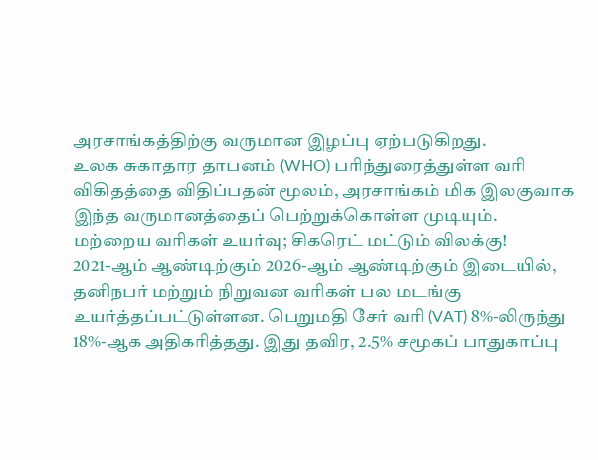அரசாங்கத்திற்கு வருமான இழப்பு ஏற்படுகிறது.
உலக சுகாதார தாபனம் (WHO) பரிந்துரைத்துள்ள வரி விகிதத்தை விதிப்பதன் மூலம், அரசாங்கம் மிக இலகுவாக இந்த வருமானத்தைப் பெற்றுக்கொள்ள முடியும்.
மற்றைய வரிகள் உயர்வு; சிகரெட் மட்டும் விலக்கு!
2021-ஆம் ஆண்டிற்கும் 2026-ஆம் ஆண்டிற்கும் இடையில், தனிநபர் மற்றும் நிறுவன வரிகள் பல மடங்கு உயர்த்தப்பட்டுள்ளன. பெறுமதி சேர் வரி (VAT) 8%-லிருந்து 18%-ஆக அதிகரித்தது. இது தவிர, 2.5% சமூகப் பாதுகாப்பு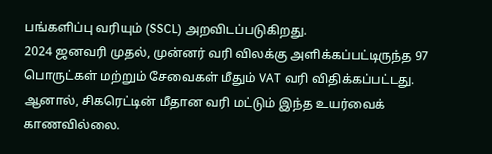பங்களிப்பு வரியும் (SSCL) அறவிடப்படுகிறது.
2024 ஜனவரி முதல், முன்னர் வரி விலக்கு அளிக்கப்பட்டிருந்த 97 பொருட்கள் மற்றும் சேவைகள் மீதும் VAT வரி விதிக்கப்பட்டது. ஆனால், சிகரெட்டின் மீதான வரி மட்டும் இந்த உயர்வைக் காணவில்லை.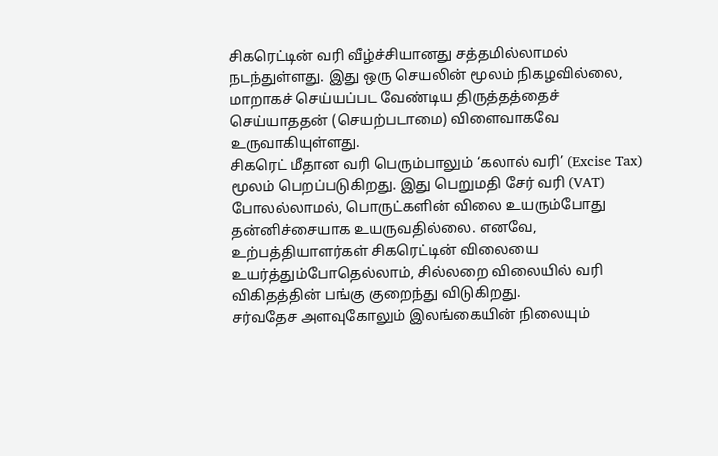சிகரெட்டின் வரி வீழ்ச்சியானது சத்தமில்லாமல் நடந்துள்ளது. இது ஒரு செயலின் மூலம் நிகழவில்லை, மாறாகச் செய்யப்பட வேண்டிய திருத்தத்தைச் செய்யாததன் (செயற்படாமை) விளைவாகவே உருவாகியுள்ளது.
சிகரெட் மீதான வரி பெரும்பாலும் ‘கலால் வரி’ (Excise Tax) மூலம் பெறப்படுகிறது. இது பெறுமதி சேர் வரி (VAT) போலல்லாமல், பொருட்களின் விலை உயரும்போது தன்னிச்சையாக உயருவதில்லை. எனவே, உற்பத்தியாளர்கள் சிகரெட்டின் விலையை உயர்த்தும்போதெல்லாம், சில்லறை விலையில் வரி விகிதத்தின் பங்கு குறைந்து விடுகிறது.
சர்வதேச அளவுகோலும் இலங்கையின் நிலையும்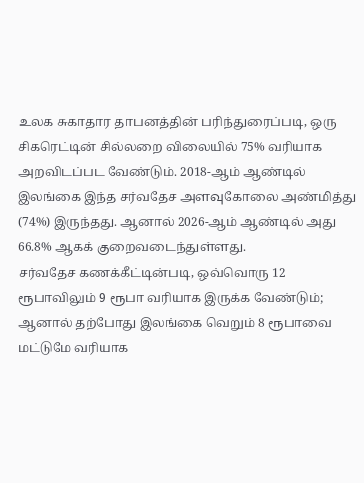உலக சுகாதார தாபனத்தின் பரிந்துரைப்படி, ஒரு சிகரெட்டின் சில்லறை விலையில் 75% வரியாக அறவிடப்பட வேண்டும். 2018-ஆம் ஆண்டில் இலங்கை இந்த சர்வதேச அளவுகோலை அண்மித்து (74%) இருந்தது. ஆனால் 2026-ஆம் ஆண்டில் அது 66.8% ஆகக் குறைவடைந்துள்ளது.
சர்வதேச கணக்கீட்டின்படி, ஒவ்வொரு 12 ரூபாவிலும் 9 ரூபா வரியாக இருக்க வேண்டும்; ஆனால் தற்போது இலங்கை வெறும் 8 ரூபாவை மட்டுமே வரியாக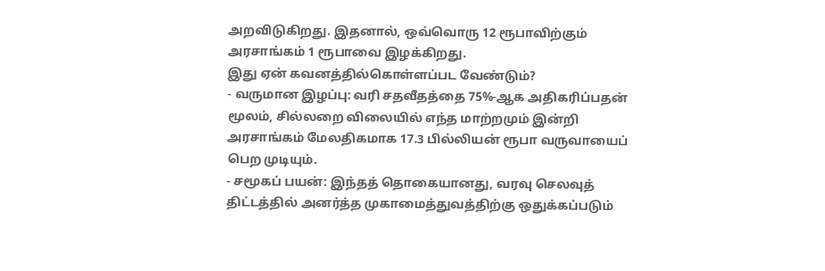அறவிடுகிறது. இதனால், ஒவ்வொரு 12 ரூபாவிற்கும் அரசாங்கம் 1 ரூபாவை இழக்கிறது.
இது ஏன் கவனத்தில்கொள்ளப்பட வேண்டும்?
- வருமான இழப்பு: வரி சதவீதத்தை 75%-ஆக அதிகரிப்பதன் மூலம், சில்லறை விலையில் எந்த மாற்றமும் இன்றி அரசாங்கம் மேலதிகமாக 17.3 பில்லியன் ரூபா வருவாயைப் பெற முடியும்.
- சமூகப் பயன்: இந்தத் தொகையானது, வரவு செலவுத் திட்டத்தில் அனர்த்த முகாமைத்துவத்திற்கு ஒதுக்கப்படும்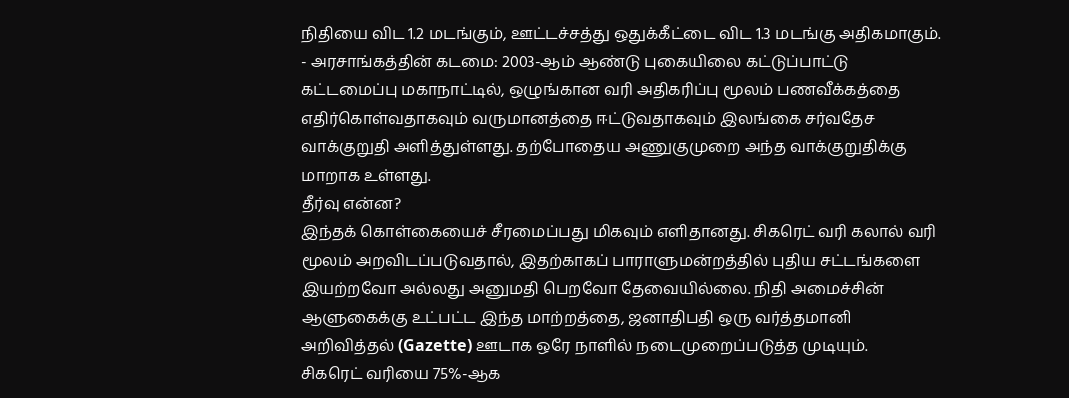நிதியை விட 1.2 மடங்கும், ஊட்டச்சத்து ஒதுக்கீட்டை விட 1.3 மடங்கு அதிகமாகும்.
- அரசாங்கத்தின் கடமை: 2003-ஆம் ஆண்டு புகையிலை கட்டுப்பாட்டு கட்டமைப்பு மகாநாட்டில், ஒழுங்கான வரி அதிகரிப்பு மூலம் பணவீக்கத்தை எதிர்கொள்வதாகவும் வருமானத்தை ஈட்டுவதாகவும் இலங்கை சர்வதேச வாக்குறுதி அளித்துள்ளது. தற்போதைய அணுகுமுறை அந்த வாக்குறுதிக்கு மாறாக உள்ளது.
தீர்வு என்ன?
இந்தக் கொள்கையைச் சீரமைப்பது மிகவும் எளிதானது. சிகரெட் வரி கலால் வரி மூலம் அறவிடப்படுவதால், இதற்காகப் பாராளுமன்றத்தில் புதிய சட்டங்களை இயற்றவோ அல்லது அனுமதி பெறவோ தேவையில்லை. நிதி அமைச்சின் ஆளுகைக்கு உட்பட்ட இந்த மாற்றத்தை, ஜனாதிபதி ஒரு வர்த்தமானி அறிவித்தல் (Gazette) ஊடாக ஒரே நாளில் நடைமுறைப்படுத்த முடியும்.
சிகரெட் வரியை 75%-ஆக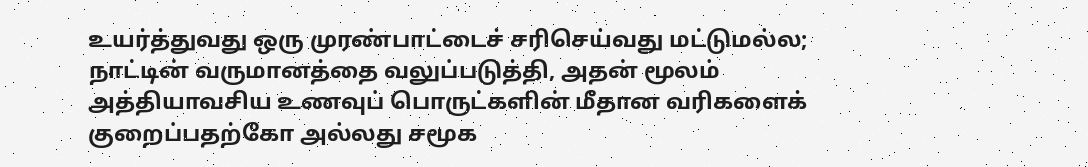உயர்த்துவது ஒரு முரண்பாட்டைச் சரிசெய்வது மட்டுமல்ல; நாட்டின் வருமானத்தை வலுப்படுத்தி, அதன் மூலம் அத்தியாவசிய உணவுப் பொருட்களின் மீதான வரிகளைக் குறைப்பதற்கோ அல்லது சமூக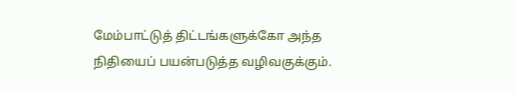மேம்பாட்டுத் திட்டங்களுக்கோ அந்த நிதியைப் பயன்படுத்த வழிவகுக்கும்.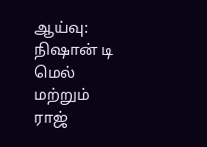ஆய்வு: நிஷான் டி மெல் மற்றும் ராஜ்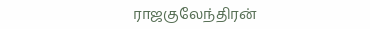ராஜகுலேந்திரன்